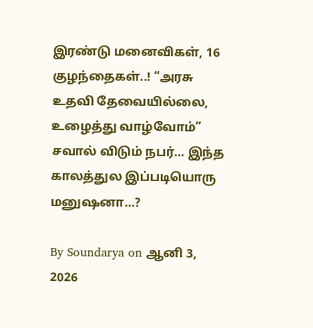இரண்டு மனைவிகள், 16 குழந்தைகள்..! “அரசு உதவி தேவையில்லை, உழைத்து வாழ்வோம்” சவால் விடும் நபர்… இந்த காலத்துல இப்படியொரு மனுஷனா…?

By Soundarya on ஆனி 3, 2026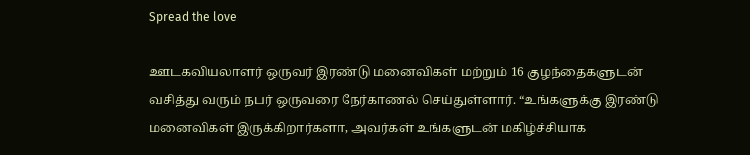Spread the love

ஊடகவியலாளர் ஒருவர் இரண்டு மனைவிகள் மற்றும் 16 குழந்தைகளுடன் வசித்து வரும் நபர் ஒருவரை நேர்காணல் செய்துள்ளார். “உங்களுக்கு இரண்டு மனைவிகள் இருக்கிறார்களா, அவர்கள் உங்களுடன் மகிழ்ச்சியாக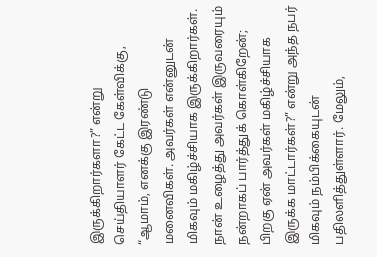இருக்கிறார்களா?” என்று செய்தியாளர் கேட்ட கேள்விக்கு, “ஆமாம், எனக்கு இரண்டு மனைவிகள். அவர்கள் என்னுடன் மிகவும் மகிழ்ச்சியாக இருக்கிறார்கள். நான் உழைத்து அவர்கள் இருவரையும் நன்றாகப் பார்த்துக் கொள்கிறேன்; பிறகு ஏன் அவர்கள் மகிழ்ச்சியாக இருக்க மாட்டார்கள்?” என்று அந்த நபர் மிகவும் நம்பிக்கையுடன் பதிலளித்துள்ளார். மேலும்,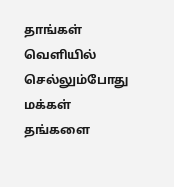தாங்கள் வெளியில் செல்லும்போது மக்கள் தங்களை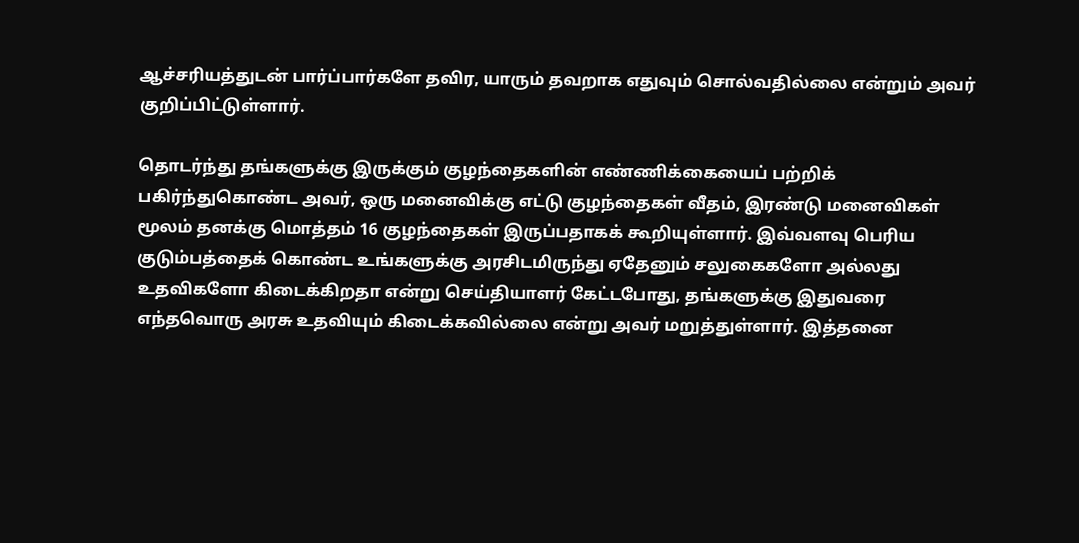ஆச்சரியத்துடன் பார்ப்பார்களே தவிர, யாரும் தவறாக எதுவும் சொல்வதில்லை என்றும் அவர் குறிப்பிட்டுள்ளார்.

தொடர்ந்து தங்களுக்கு இருக்கும் குழந்தைகளின் எண்ணிக்கையைப் பற்றிக் பகிர்ந்துகொண்ட அவர், ஒரு மனைவிக்கு எட்டு குழந்தைகள் வீதம், இரண்டு மனைவிகள் மூலம் தனக்கு மொத்தம் 16 குழந்தைகள் இருப்பதாகக் கூறியுள்ளார். இவ்வளவு பெரிய குடும்பத்தைக் கொண்ட உங்களுக்கு அரசிடமிருந்து ஏதேனும் சலுகைகளோ அல்லது உதவிகளோ கிடைக்கிறதா என்று செய்தியாளர் கேட்டபோது, தங்களுக்கு இதுவரை எந்தவொரு அரசு உதவியும் கிடைக்கவில்லை என்று அவர் மறுத்துள்ளார். இத்தனை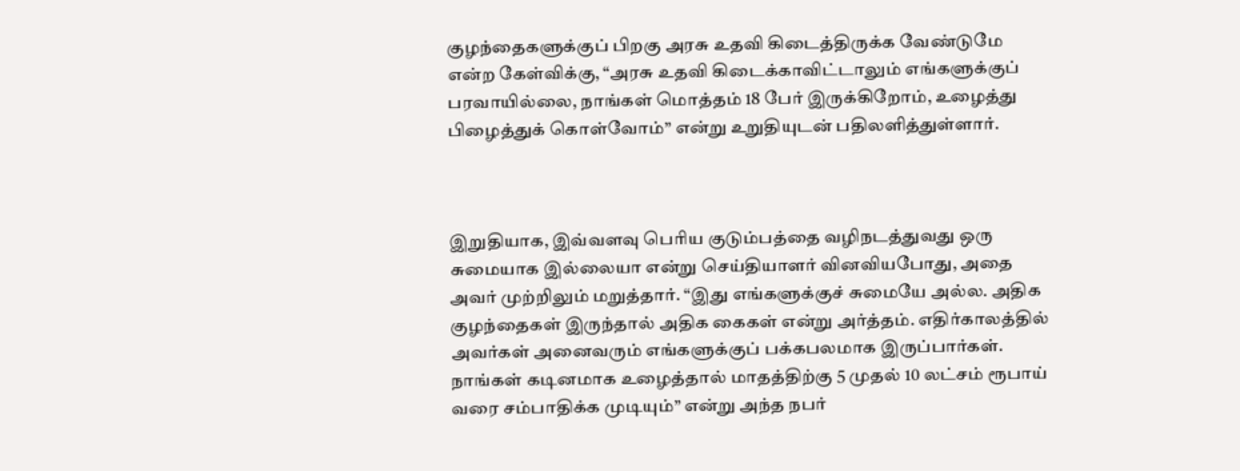குழந்தைகளுக்குப் பிறகு அரசு உதவி கிடைத்திருக்க வேண்டுமே என்ற கேள்விக்கு, “அரசு உதவி கிடைக்காவிட்டாலும் எங்களுக்குப் பரவாயில்லை, நாங்கள் மொத்தம் 18 பேர் இருக்கிறோம், உழைத்து பிழைத்துக் கொள்வோம்” என்று உறுதியுடன் பதிலளித்துள்ளார்.



இறுதியாக, இவ்வளவு பெரிய குடும்பத்தை வழிநடத்துவது ஒரு சுமையாக இல்லையா என்று செய்தியாளர் வினவியபோது, அதை அவர் முற்றிலும் மறுத்தார். “இது எங்களுக்குச் சுமையே அல்ல. அதிக குழந்தைகள் இருந்தால் அதிக கைகள் என்று அர்த்தம். எதிர்காலத்தில் அவர்கள் அனைவரும் எங்களுக்குப் பக்கபலமாக இருப்பார்கள். நாங்கள் கடினமாக உழைத்தால் மாதத்திற்கு 5 முதல் 10 லட்சம் ரூபாய் வரை சம்பாதிக்க முடியும்” என்று அந்த நபர்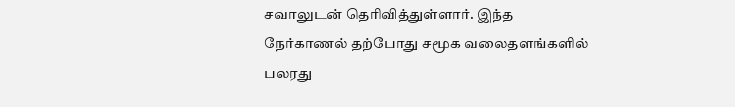சவாலுடன் தெரிவித்துள்ளார். இந்த நேர்காணல் தற்போது சமூக வலைதளங்களில் பலரது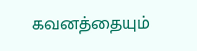கவனத்தையும்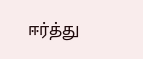ஈர்த்து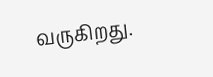வருகிறது.